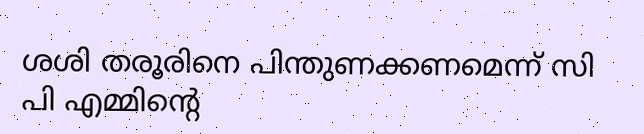ശശി തരൂരിനെ പിന്തുണക്കണമെന്ന് സി പി എമ്മിന്റെ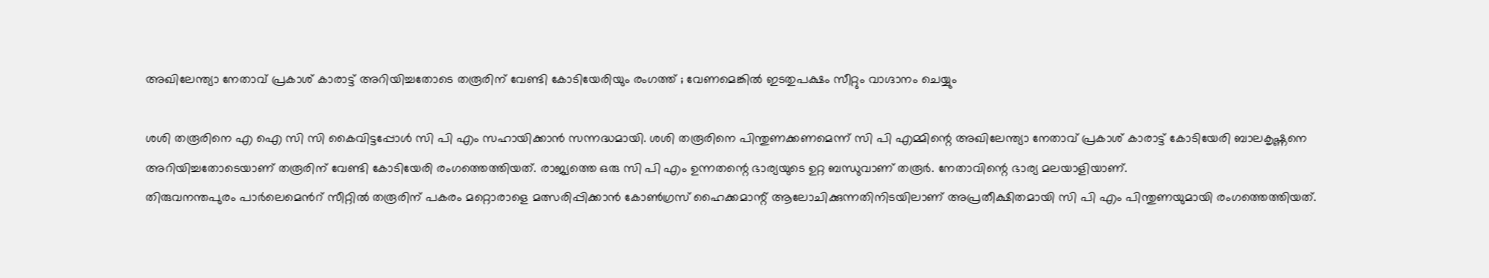അഖിലേന്ത്യാ നേതാവ് പ്രകാശ് കാരാട്ട് അറിയിച്ചതോടെ തരൂരിന് വേണ്ടി കോടിയേരിയും രംഗത്ത് ; വേണമെങ്കിൽ ഇടതുപക്ഷം സീറ്റും വാഗ്ദാനം ചെയ്യും

ശശി തരൂരിനെ എ ഐ സി സി കൈവിട്ടപ്പോൾ സി പി എം സഹായിക്കാൻ സന്നദ്ധമായി. ശശി തരൂരിനെ പിന്തുണക്കണമെന്ന് സി പി എമ്മിന്റെ അഖിലേന്ത്യാ നേതാവ് പ്രകാശ് കാരാട്ട് കോടിയേരി ബാലകൃഷ്ണനെ അറിയിച്ചതോടെയാണ് തരൂരിന് വേണ്ടി കോടിയേരി രംഗത്തെത്തിയത്. രാജ്യത്തെ ഒരു സി പി എം ഉന്നതന്റെ ഭാര്യയുടെ ഉറ്റ ബന്ധുവാണ് തരൂർ. നേതാവിന്റെ ഭാര്യ മലയാളിയാണ്.
തിരുവനന്തപുരം പാർലെമെൻറ് സീറ്റിൽ തരൂരിന് പകരം മറ്റൊരാളെ മത്സരിപ്പിക്കാൻ കോൺഗ്രസ് ഹൈക്കമാന്റ് ആലോചിക്കുന്നതിനിടയിലാണ് അപ്രതീക്ഷിതമായി സി പി എം പിന്തുണയുമായി രംഗത്തെത്തിയത്.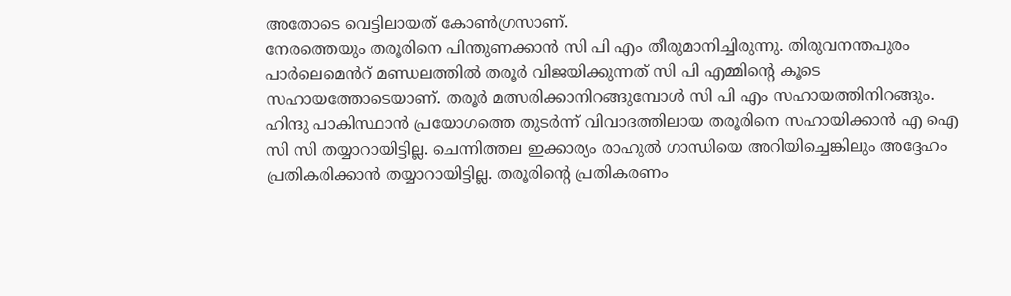അതോടെ വെട്ടിലായത് കോൺഗ്രസാണ്.
നേരത്തെയും തരൂരിനെ പിന്തുണക്കാൻ സി പി എം തീരുമാനിച്ചിരുന്നു. തിരുവനന്തപുരം പാർലെമെൻറ് മണ്ഡലത്തിൽ തരൂർ വിജയിക്കുന്നത് സി പി എമ്മിന്റെ കൂടെ സഹായത്തോടെയാണ്. തരൂർ മത്സരിക്കാനിറങ്ങുമ്പോൾ സി പി എം സഹായത്തിനിറങ്ങും.
ഹിന്ദു പാകിസ്ഥാൻ പ്രയോഗത്തെ തുടർന്ന് വിവാദത്തിലായ തരൂരിനെ സഹായിക്കാൻ എ ഐ സി സി തയ്യാറായിട്ടില്ല. ചെന്നിത്തല ഇക്കാര്യം രാഹുൽ ഗാന്ധിയെ അറിയിച്ചെങ്കിലും അദ്ദേഹം പ്രതികരിക്കാൻ തയ്യാറായിട്ടില്ല. തരൂരിന്റെ പ്രതികരണം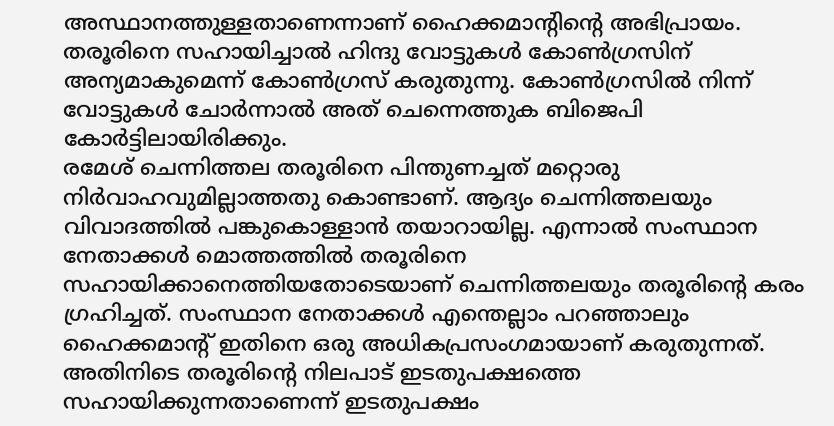അസ്ഥാനത്തുള്ളതാണെന്നാണ് ഹൈക്കമാന്റിന്റെ അഭിപ്രായം. തരൂരിനെ സഹായിച്ചാൽ ഹിന്ദു വോട്ടുകൾ കോൺഗ്രസിന് അന്യമാകുമെന്ന് കോൺഗ്രസ് കരുതുന്നു. കോൺഗ്രസിൽ നിന്ന് വോട്ടുകൾ ചോർന്നാൽ അത് ചെന്നെത്തുക ബിജെപി കോർട്ടിലായിരിക്കും.
രമേശ് ചെന്നിത്തല തരൂരിനെ പിന്തുണച്ചത് മറ്റൊരു നിർവാഹവുമില്ലാത്തതു കൊണ്ടാണ്. ആദ്യം ചെന്നിത്തലയും വിവാദത്തിൽ പങ്കുകൊള്ളാൻ തയാറായില്ല. എന്നാൽ സംസ്ഥാന നേതാക്കൾ മൊത്തത്തിൽ തരൂരിനെ സഹായിക്കാനെത്തിയതോടെയാണ് ചെന്നിത്തലയും തരൂരിന്റെ കരം ഗ്രഹിച്ചത്. സംസ്ഥാന നേതാക്കൾ എന്തെല്ലാം പറഞ്ഞാലും ഹൈക്കമാന്റ് ഇതിനെ ഒരു അധികപ്രസംഗമായാണ് കരുതുന്നത്.
അതിനിടെ തരൂരിന്റെ നിലപാട് ഇടതുപക്ഷത്തെ സഹായിക്കുന്നതാണെന്ന് ഇടതുപക്ഷം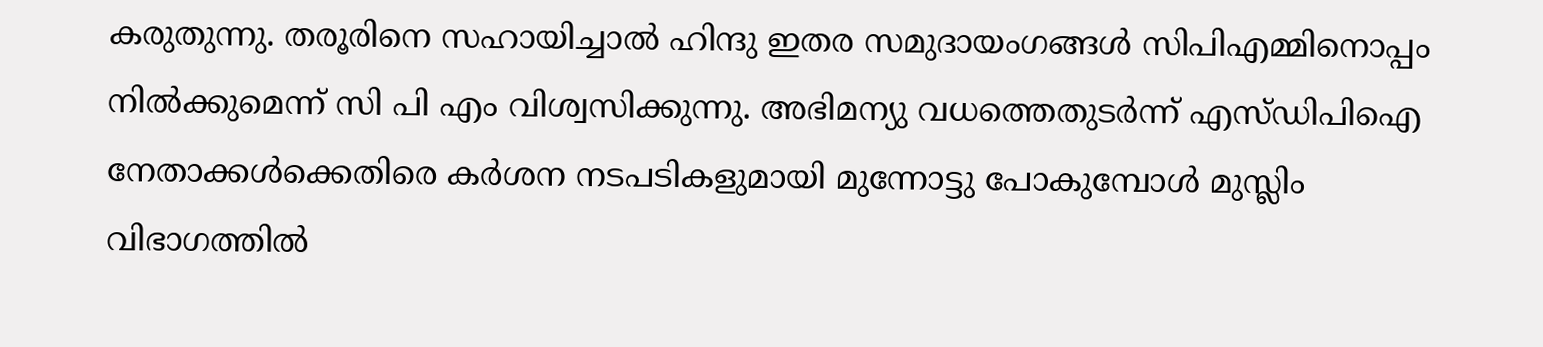കരുതുന്നു. തരൂരിനെ സഹായിച്ചാൽ ഹിന്ദു ഇതര സമുദായംഗങ്ങൾ സിപിഎമ്മിനൊപ്പം നിൽക്കുമെന്ന് സി പി എം വിശ്വസിക്കുന്നു. അഭിമന്യു വധത്തെതുടർന്ന് എസ്ഡിപിഐ നേതാക്കൾക്കെതിരെ കർശന നടപടികളുമായി മുന്നോട്ടു പോകുമ്പോൾ മുസ്ലിം വിഭാഗത്തിൽ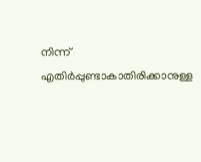നിന്ന് എതിർപ്പുണ്ടാകാതിരിക്കാനുള്ള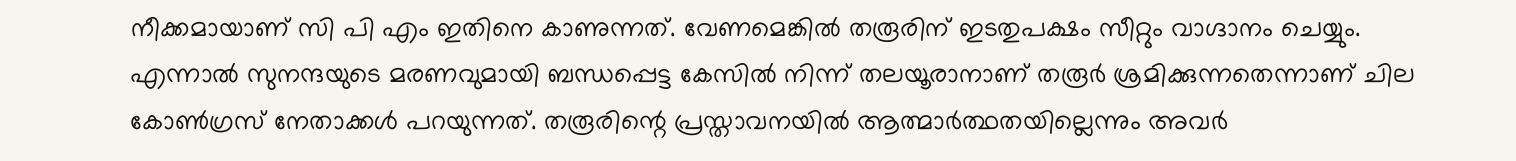നീക്കമായാണ് സി പി എം ഇതിനെ കാണുന്നത്. വേണമെങ്കിൽ തരൂരിന് ഇടതുപക്ഷം സീറ്റും വാഗ്ദാനം ചെയ്യും.
എന്നാൽ സുനന്ദയുടെ മരണവുമായി ബന്ധപ്പെട്ട കേസിൽ നിന്ന് തലയൂരാനാണ് തരൂർ ശ്രമിക്കുന്നതെന്നാണ് ചില കോൺഗ്രസ് നേതാക്കൾ പറയുന്നത്. തരൂരിന്റെ പ്രസ്താവനയിൽ ആത്മാർത്ഥതയില്ലെന്നും അവർ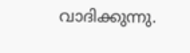വാദിക്കുന്നു.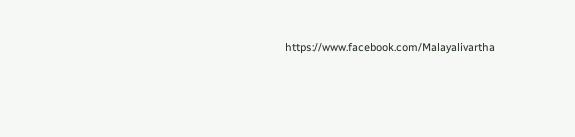https://www.facebook.com/Malayalivartha